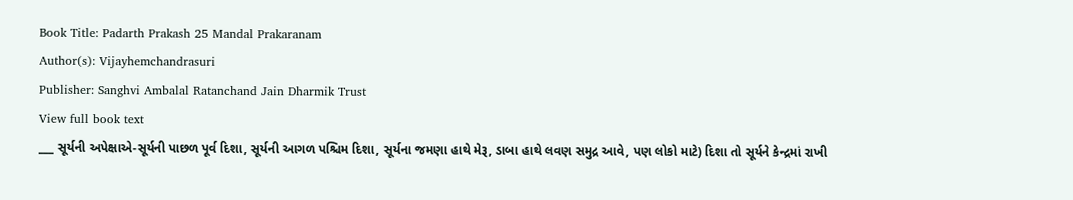Book Title: Padarth Prakash 25 Mandal Prakaranam
Author(s): Vijayhemchandrasuri
Publisher: Sanghvi Ambalal Ratanchand Jain Dharmik Trust
View full book text
___ સૂર્યની અપેક્ષાએ-સૂર્યની પાછળ પૂર્વ દિશા, સૂર્યની આગળ પશ્ચિમ દિશા, સૂર્યના જમણા હાથે મેરૂ, ડાબા હાથે લવણ સમુદ્ર આવે, પણ લોકો માટે) દિશા તો સૂર્યને કેન્દ્રમાં રાખી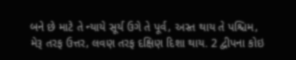બને છે માટે તે ન્યાયે સૂર્ય ઉગે તે પૂર્વ, અસ્ત થાય તે પશ્ચિમ, મેરૂ તરફ ઉત્તર, લવણ તરફ દક્ષિણ દિશા થાય. 2 દ્વીપના કોઇ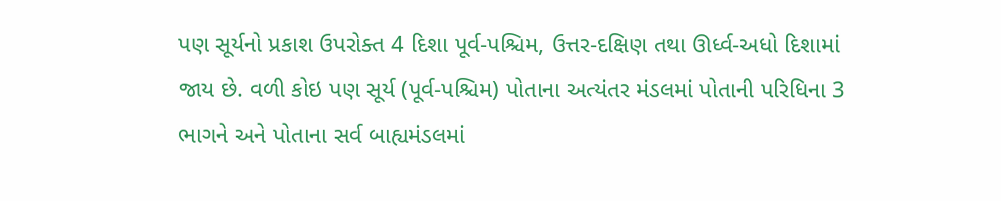પણ સૂર્યનો પ્રકાશ ઉપરોક્ત 4 દિશા પૂર્વ-પશ્ચિમ, ઉત્તર-દક્ષિણ તથા ઊર્ધ્વ-અધો દિશામાં જાય છે. વળી કોઇ પણ સૂર્ય (પૂર્વ-પશ્ચિમ) પોતાના અત્યંતર મંડલમાં પોતાની પરિધિના 3 ભાગને અને પોતાના સર્વ બાહ્યમંડલમાં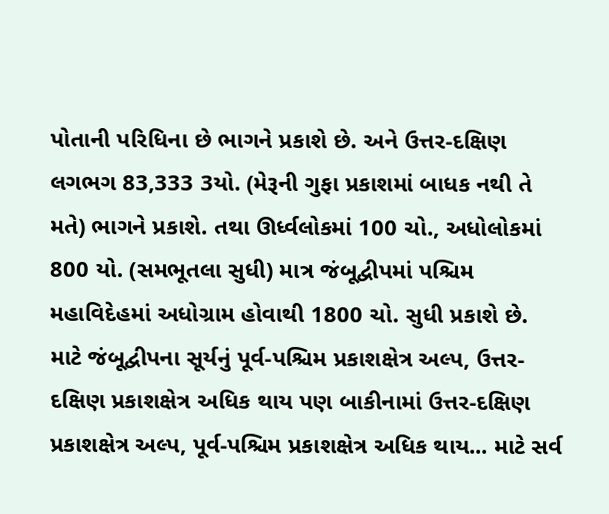પોતાની પરિધિના છે ભાગને પ્રકાશે છે. અને ઉત્તર-દક્ષિણ લગભગ 83,333 3યો. (મેરૂની ગુફા પ્રકાશમાં બાધક નથી તે મતે) ભાગને પ્રકાશે. તથા ઊર્ધ્વલોકમાં 100 ચો., અધોલોકમાં 800 યો. (સમભૂતલા સુધી) માત્ર જંબૂદ્વીપમાં પશ્ચિમ મહાવિદેહમાં અધોગ્રામ હોવાથી 1800 ચો. સુધી પ્રકાશે છે. માટે જંબૂદ્વીપના સૂર્યનું પૂર્વ-પશ્ચિમ પ્રકાશક્ષેત્ર અલ્પ, ઉત્તર-દક્ષિણ પ્રકાશક્ષેત્ર અધિક થાય પણ બાકીનામાં ઉત્તર-દક્ષિણ પ્રકાશક્ષેત્ર અલ્પ, પૂર્વ-પશ્ચિમ પ્રકાશક્ષેત્ર અધિક થાય... માટે સર્વ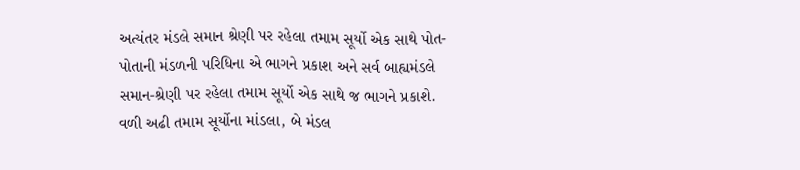અત્યંતર મંડલે સમાન શ્રેણી પર રહેલા તમામ સૂર્યો એક સાથે પોત-પોતાની મંડળની પરિધિના એ ભાગને પ્રકાશ અને સર્વ બાહ્યમંડલે સમાન-શ્રેણી પર રહેલા તમામ સૂર્યો એક સાથે જ ભાગને પ્રકાશે. વળી અઢી તમામ સૂર્યોના માંડલા, બે મંડલ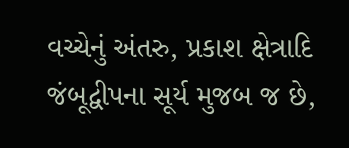વચ્ચેનું અંતરુ, પ્રકાશ ક્ષેત્રાદિ જંબૂદ્વીપના સૂર્ય મુજબ જ છે,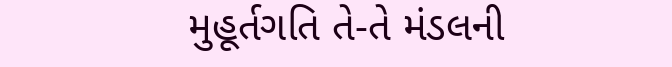મુહૂર્તગતિ તે-તે મંડલની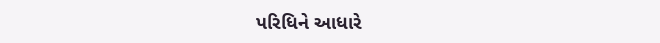પરિધિને આધારે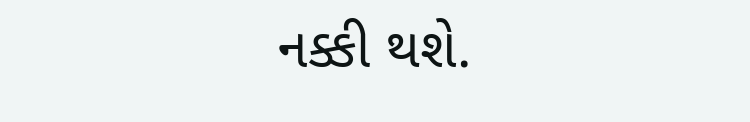નક્કી થશે.